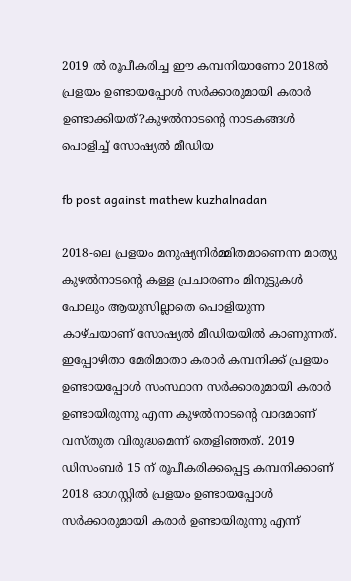2019 ൽ രൂപീകരിച്ച ഈ കമ്പനിയാണോ 2018ൽ പ്രളയം ഉണ്ടായപ്പോൾ സർക്കാരുമായി കരാർ ഉണ്ടാക്കിയത്?കുഴൽനാടന്റെ നാടകങ്ങൾ പൊളിച്ച് സോഷ്യൽ മീഡിയ

fb post against mathew kuzhalnadan

2018-ലെ പ്രളയം മനുഷ്യനിർമ്മിതമാണെന്ന മാത്യു കുഴൽനാടന്റെ കള്ള പ്രചാരണം മിനുട്ടുകൾ പോലും ആയുസില്ലാതെ പൊളിയുന്ന കാഴ്ചയാണ് സോഷ്യൽ മീഡിയയിൽ കാണുന്നത്.
ഇപ്പോഴിതാ മേരിമാതാ കരാർ കമ്പനിക്ക് പ്രളയം ഉണ്ടായപ്പോൾ സംസ്ഥാന സർക്കാരുമായി കരാർ ഉണ്ടായിരുന്നു എന്ന കുഴൽനാടന്റെ വാദമാണ് വസ്തുത വിരുദ്ധമെന്ന് തെളിഞ്ഞത്. 2019 ഡിസംബർ 15 ന് രൂപീകരിക്കപ്പെട്ട കമ്പനിക്കാണ് 2018 ഓഗസ്റ്റിൽ പ്രളയം ഉണ്ടായപ്പോൾ സർക്കാരുമായി കരാർ ഉണ്ടായിരുന്നു എന്ന്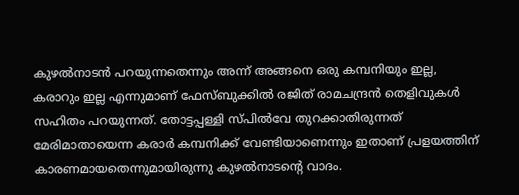കുഴൽനാടൻ പറയുന്നതെന്നും അന്ന് അങ്ങനെ ഒരു കമ്പനിയും ഇല്ല, കരാറും ഇല്ല എന്നുമാണ് ഫേസ്ബുക്കിൽ രജിത് രാമചന്ദ്രൻ തെളിവുകൾ സഹിതം പറയുന്നത്. തോട്ടപ്പള്ളി സ്പില്‍വേ തുറക്കാതിരുന്നത് മേരിമാതായെന്ന കരാര്‍ കമ്പനിക്ക് വേണ്ടിയാണെന്നും ഇതാണ് പ്രളയത്തിന് കാരണമായതെന്നുമായിരുന്നു കുഴൽനാടന്റെ വാദം.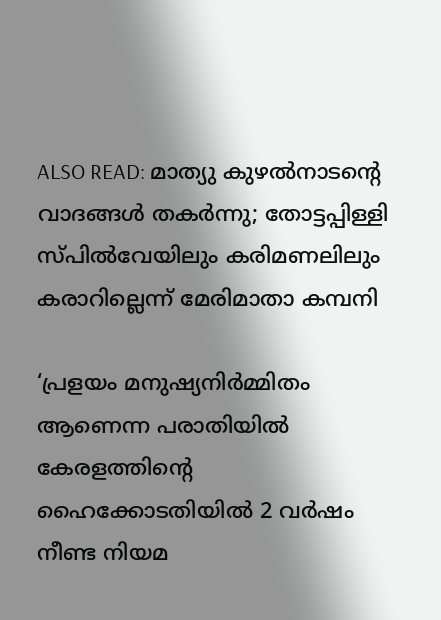ALSO READ: മാത്യു കുഴൽനാ‍ടൻ്റെ വാദങ്ങൾ തകർന്നു; തോട്ടപ്പിള്ളി സ്പിൽവേയിലും കരിമണലിലും കരാറില്ലെന്ന് മേരിമാതാ കമ്പനി

‘പ്രളയം മനുഷ്യനിർമ്മിതം ആണെന്ന പരാതിയിൽ കേരളത്തിന്റെ ഹൈക്കോടതിയിൽ 2 വർഷം നീണ്ട നിയമ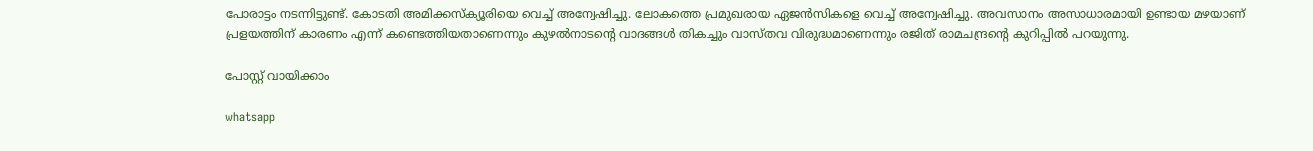പോരാട്ടം നടന്നിട്ടുണ്ട്. കോടതി അമിക്കസ്ക്യൂരിയെ വെച്ച് അന്വേഷിച്ചു. ലോകത്തെ പ്രമുഖരായ ഏജൻസികളെ വെച്ച് അന്വേഷിച്ചു. അവസാനം അസാധാരമായി ഉണ്ടായ മഴയാണ് പ്രളയത്തിന് കാരണം എന്ന് കണ്ടെത്തിയതാണെന്നും കുഴൽനാടന്റെ വാദങ്ങൾ തികച്ചും വാസ്തവ വിരുദ്ധമാണെന്നും രജിത് രാമചന്ദ്രന്റെ കുറിപ്പിൽ പറയുന്നു.

പോസ്റ്റ് വായിക്കാം

whatsapp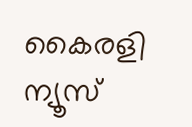കൈരളി ന്യൂസ്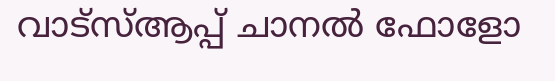വാട്‌സ്ആപ്പ് ചാനല്‍ ഫോളോ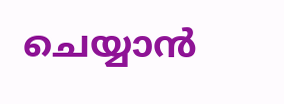ചെയ്യാന്‍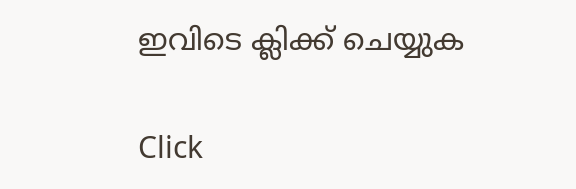ഇവിടെ ക്ലിക്ക് ചെയ്യുക

Click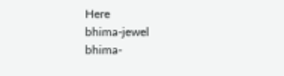Here
bhima-jewel
bhima-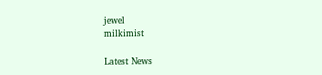jewel
milkimist

Latest News